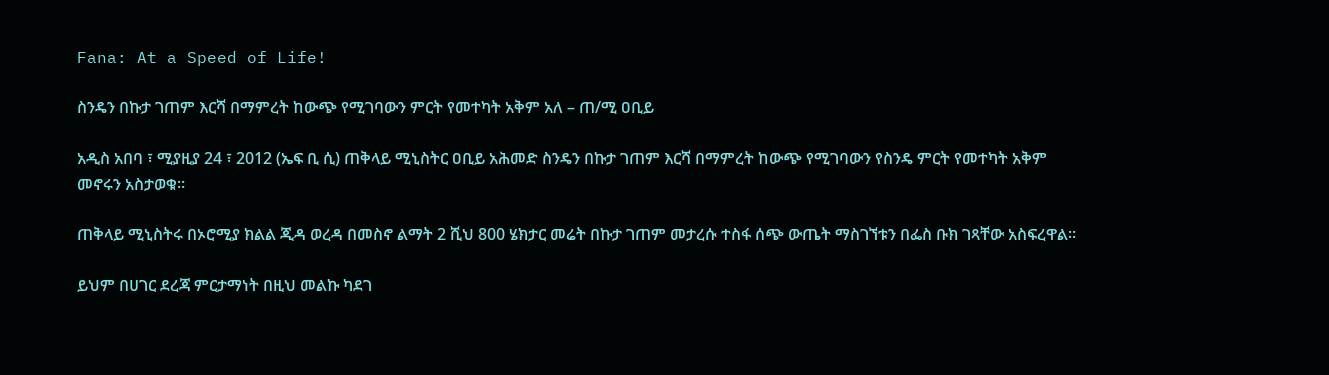Fana: At a Speed of Life!

ስንዴን በኩታ ገጠም እርሻ በማምረት ከውጭ የሚገባውን ምርት የመተካት አቅም አለ – ጠ/ሚ ዐቢይ

አዲስ አበባ ፣ ሚያዚያ 24 ፣ 2012 (ኤፍ ቢ ሲ) ጠቅላይ ሚኒስትር ዐቢይ አሕመድ ስንዴን በኩታ ገጠም እርሻ በማምረት ከውጭ የሚገባውን የስንዴ ምርት የመተካት አቅም መኖሩን አስታወቁ።

ጠቅላይ ሚኒስትሩ በኦሮሚያ ክልል ጂዳ ወረዳ በመስኖ ልማት 2 ሺህ 800 ሄክታር መሬት በኩታ ገጠም መታረሱ ተስፋ ሰጭ ውጤት ማስገኘቱን በፌስ ቡክ ገጻቸው አስፍረዋል።

ይህም በሀገር ደረጃ ምርታማነት በዚህ መልኩ ካደገ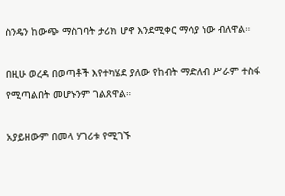ስንዴን ከውጭ ማስገባት ታሪክ ሆኖ እንደሚቀር ማሳያ ነው ብለዋል።

በዚሁ ወረዳ በወጣቶች እየተካሄደ ያለው የከብት ማድለብ ሥራም ተስፋ የሚጣልበት መሆኑንም ገልጸዋል።

አያይዘውም በመላ ሃገሪቱ የሚገኙ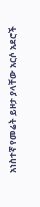አነስተኛ የመሬት ይዞታ ያላቸው አርሶ አደሮች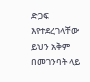ድጋፍ እየተደረገላቸው ይህን አቅም በመገንባት ላይ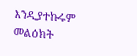እንዲያተኩሩም መልዕክት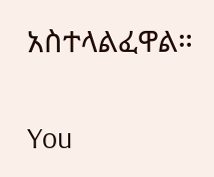አስተላልፈዋል።

You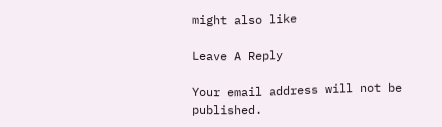might also like

Leave A Reply

Your email address will not be published.